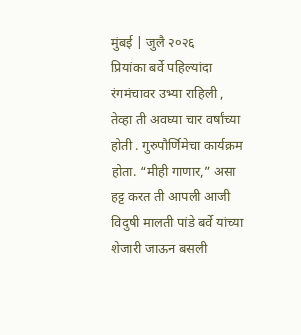मुंबई | जुलै २०२६
प्रियांका बर्वे पहिल्यांदा रंगमंचावर उभ्या राहिली , तेव्हा ती अवघ्या चार वर्षांच्या होती . गुरुपौर्णिमेचा कार्यक्रम होता. “मीही गाणार,” असा हट्ट करत ती आपली आजी विदुषी मालती पांडे बर्वे यांच्या शेजारी जाऊन बसली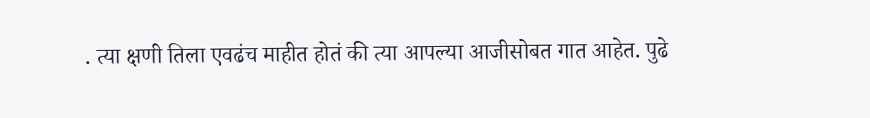. त्या क्षणी तिला एवढंच माहीत होतं की त्या आपल्या आजीसोबत गात आहेत. पुढे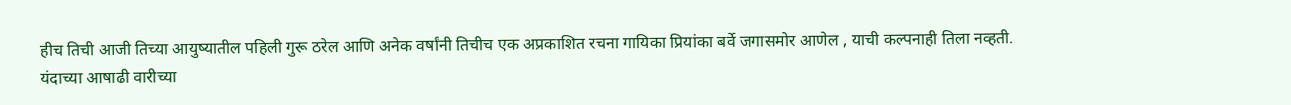हीच तिची आजी तिच्या आयुष्यातील पहिली गुरू ठरेल आणि अनेक वर्षांनी तिचीच एक अप्रकाशित रचना गायिका प्रियांका बर्वे जगासमोर आणेल , याची कल्पनाही तिला नव्हती.
यंदाच्या आषाढी वारीच्या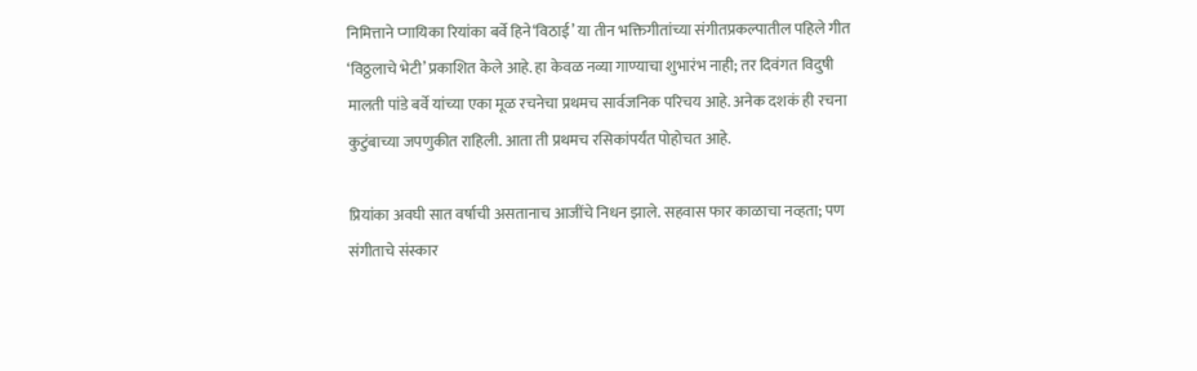निमित्ताने प्गायिका रियांका बर्वे हिने‘विठाई’ या तीन भक्तिगीतांच्या संगीतप्रकल्पातील पहिले गीत ‘विठ्ठलाचे भेटी’ प्रकाशित केले आहे. हा केवळ नव्या गाण्याचा शुभारंभ नाही; तर दिवंगत विदुषी मालती पांडे बर्वे यांच्या एका मूळ रचनेचा प्रथमच सार्वजनिक परिचय आहे. अनेक दशकं ही रचना कुटुंबाच्या जपणुकीत राहिली. आता ती प्रथमच रसिकांपर्यंत पोहोचत आहे.

प्रियांका अवघी सात वर्षाची असतानाच आजींचे निधन झाले. सहवास फार काळाचा नव्हता; पण संगीताचे संस्कार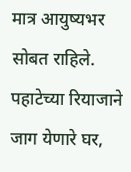मात्र आयुष्यभर सोबत राहिले. पहाटेच्या रियाजाने जाग येणारे घर,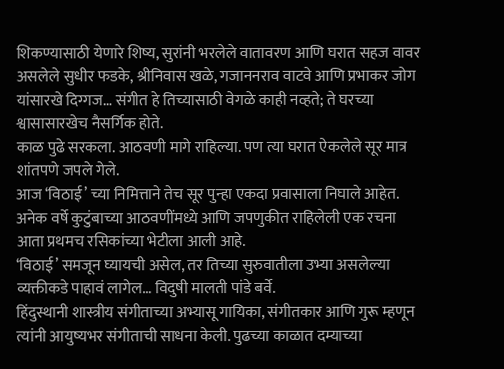शिकण्यासाठी येणारे शिष्य, सुरांनी भरलेले वातावरण आणि घरात सहज वावर असलेले सुधीर फडके, श्रीनिवास खळे, गजाननराव वाटवे आणि प्रभाकर जोग यांसारखे दिग्गज… संगीत हे तिच्यासाठी वेगळे काही नव्हते; ते घरच्या श्वासासारखेच नैसर्गिक होते.
काळ पुढे सरकला. आठवणी मागे राहिल्या. पण त्या घरात ऐकलेले सूर मात्र शांतपणे जपले गेले.
आज ‘विठाई’ च्या निमित्ताने तेच सूर पुन्हा एकदा प्रवासाला निघाले आहेत. अनेक वर्षे कुटुंबाच्या आठवणींमध्ये आणि जपणुकीत राहिलेली एक रचना आता प्रथमच रसिकांच्या भेटीला आली आहे.
‘विठाई’ समजून घ्यायची असेल, तर तिच्या सुरुवातीला उभ्या असलेल्या व्यक्तीकडे पाहावं लागेल… विदुषी मालती पांडे बर्वे.
हिंदुस्थानी शास्त्रीय संगीताच्या अभ्यासू गायिका, संगीतकार आणि गुरू म्हणून त्यांनी आयुष्यभर संगीताची साधना केली. पुढच्या काळात दम्याच्या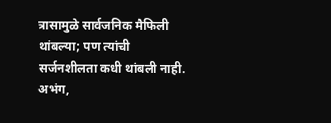त्रासामुळे सार्वजनिक मैफिली थांबल्या; पण त्यांची सर्जनशीलता कधी थांबली नाही. अभंग,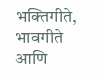भक्तिगीते, भावगीते आणि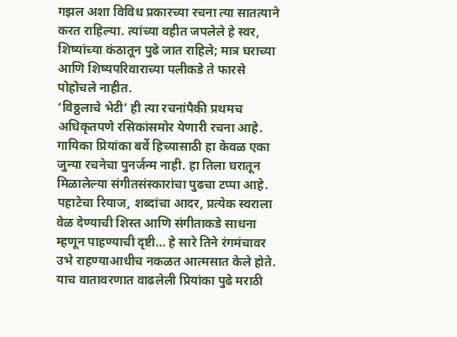गझल अशा विविध प्रकारच्या रचना त्या सातत्याने करत राहिल्या. त्यांच्या वहीत जपलेले हे स्वर, शिष्यांच्या कंठातून पुढे जात राहिले; मात्र घराच्या आणि शिष्यपरिवाराच्या पलीकडे ते फारसे पोहोचले नाहीत.
‘विठ्ठलाचे भेटी’ ही त्या रचनांपैकी प्रथमच अधिकृतपणे रसिकांसमोर येणारी रचना आहे.
गायिका प्रियांका बर्वे हिच्यासाठी हा केवळ एका जुन्या रचनेचा पुनर्जन्म नाही. हा तिला घरातून मिळालेल्या संगीतसंस्कारांचा पुढचा टप्पा आहे. पहाटेचा रियाज, शब्दांचा आदर, प्रत्येक स्वराला वेळ देण्याची शिस्त आणि संगीताकडे साधना म्हणून पाहण्याची दृष्टी… हे सारे तिने रंगमंचावर उभे राहण्याआधीच नकळत आत्मसात केले होते.
याच वातावरणात वाढलेली प्रियांका पुढे मराठी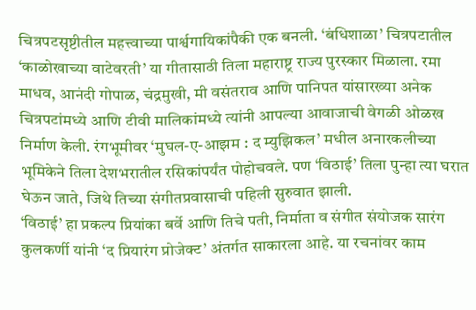चित्रपटसृष्टीतील महत्त्वाच्या पार्श्वगायिकांपैकी एक बनली. ‘बंधिशाळा’ चित्रपटातील ‘काळोखाच्या वाटेवरती’ या गीतासाठी तिला महाराष्ट्र राज्य पुरस्कार मिळाला. रमा माधव, आनंदी गोपाळ, चंद्रमुखी, मी वसंतराव आणि पानिपत यांसारख्या अनेक चित्रपटांमध्ये आणि टीवी मालिकांमध्ये त्यांनी आपल्या आवाजाची वेगळी ओळख निर्माण केली. रंगभूमीवर ‘मुघल-ए-आझम : द म्युझिकल’ मधील अनारकलीच्या भूमिकेने तिला देशभरातील रसिकांपर्यंत पोहोचवले. पण ‘विठाई’ तिला पुन्हा त्या घरात घेऊन जाते, जिथे तिच्या संगीतप्रवासाची पहिली सुरुवात झाली.
‘विठाई’ हा प्रकल्प प्रियांका बर्वे आणि तिचे पती, निर्माता व संगीत संयोजक सारंग कुलकर्णी यांनी ‘द प्रियारंग प्रोजेक्ट’ अंतर्गत साकारला आहे. या रचनांवर काम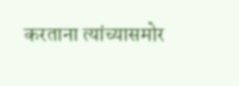करताना त्यांच्यासमोर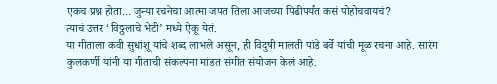एकच प्रश्न होता… जुन्या रचनेचा आत्मा जपत तिला आजच्या पिढीपर्यंत कसं पोहोचवायचं?
त्याचं उत्तर ‘विठ्ठलाचे भेटी’ मध्ये ऐकू येतं.
या गीताला कवी सुधांशू यांचे शब्द लाभले असून, ही विदुषी मालती पांडे बर्वे यांची मूळ रचना आहे. सारंग कुलकर्णी यांनी या गीताची संकल्पना मांडत संगीत संयोजन केलं आहे.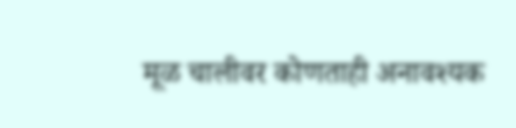मूळ चालीवर कोणताही अनावश्यक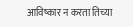आविष्कार न करता तिच्या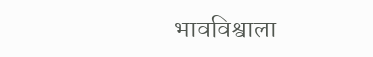भावविश्वाला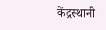केंद्रस्थानी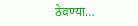ठेवण्या…